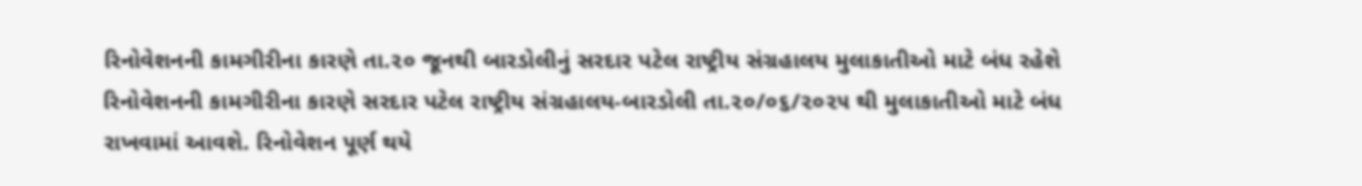રિનોવેશનની કામગીરીના કારણે તા.૨૦ જૂનથી બારડોલીનું સરદાર પટેલ રાષ્ટ્રીય સંગ્રહાલય મુલાકાતીઓ માટે બંધ રહેશે
રિનોવેશનની કામગીરીના કારણે સરદાર પટેલ રાષ્ટ્રીય સંગ્રહાલય-બારડોલી તા.૨૦/૦૬/૨૦૨૫ થી મુલાકાતીઓ માટે બંધ રાખવામાં આવશે. રિનોવેશન પૂર્ણ થયે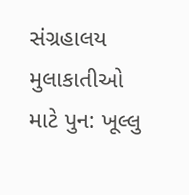સંગ્રહાલય મુલાકાતીઓ માટે પુન: ખૂલ્લુ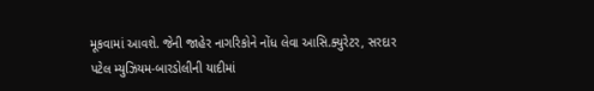મૂકવામાં આવશે. જેની જાહેર નાગરિકોને નોંધ લેવા આસિ.ક્યુરેટર, સરદાર પટેલ મ્યુઝિયમ-બારડોલીની યાદીમાં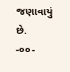જણાવાયું છે.
-૦૦-